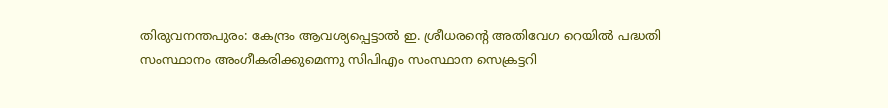തിരുവനന്തപുരം: കേന്ദ്രം ആവശ്യപ്പെട്ടാൽ ഇ. ശ്രീധരന്റെ അതിവേഗ റെയിൽ പദ്ധതി സംസ്ഥാനം അംഗീകരിക്കുമെന്നു സിപിഎം സംസ്ഥാന സെക്രട്ടറി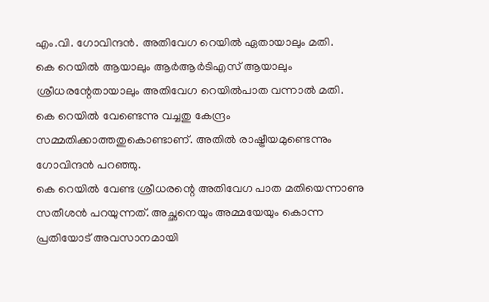എം.വി. ഗോവിന്ദൻ. അതിവേഗ റെയിൽ ഏതായാലും മതി.
കെ റെയിൽ ആയാലും ആർആർടിഎസ് ആയാലും ശ്രീധരന്റേതായാലും അതിവേഗ റെയിൽപാത വന്നാൽ മതി. കെ റെയിൽ വേണ്ടെന്നു വച്ചതു കേന്ദ്രം സമ്മതിക്കാത്തതുകൊണ്ടാണ്. അതിൽ രാഷ്ട്രീയമുണ്ടെന്നും ഗോവിന്ദൻ പറഞ്ഞു.
കെ റെയിൽ വേണ്ട ശ്രീധരന്റെ അതിവേഗ പാത മതിയെന്നാണു സതീശൻ പറയുന്നത്. അച്ഛനെയും അമ്മയേയും കൊന്ന പ്രതിയോട് അവസാനമായി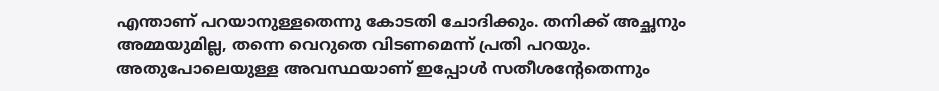എന്താണ് പറയാനുള്ളതെന്നു കോടതി ചോദിക്കും. തനിക്ക് അച്ഛനും അമ്മയുമില്ല, തന്നെ വെറുതെ വിടണമെന്ന് പ്രതി പറയും.
അതുപോലെയുള്ള അവസ്ഥയാണ് ഇപ്പോൾ സതീശന്റേതെന്നും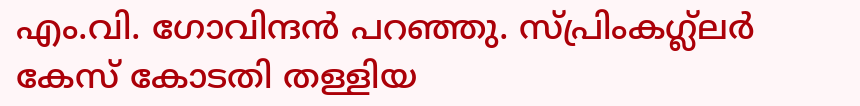എം.വി. ഗോവിന്ദൻ പറഞ്ഞു. സ്പ്രിംകഗ്ല്ലർ കേസ് കോടതി തള്ളിയ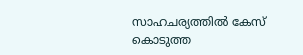സാഹചര്യത്തിൽ കേസ് കൊടുത്ത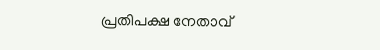പ്രതിപക്ഷ നേതാവ്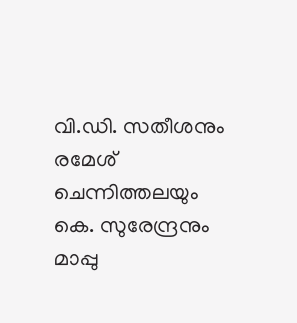വി.ഡി. സതീശനും രമേശ് ചെന്നിത്തലയും കെ. സുരേന്ദ്രനും മാപ്പു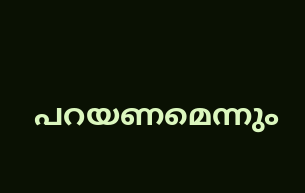പറയണമെന്നും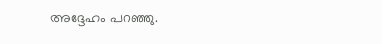അദ്ദേഹം പറഞ്ഞു.